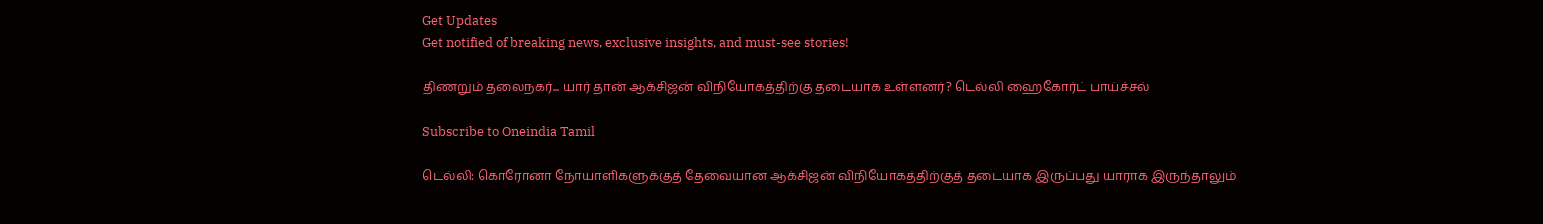Get Updates
Get notified of breaking news, exclusive insights, and must-see stories!

திணறும் தலைநகர்... யார் தான் ஆக்சிஜன் விநியோகத்திற்கு தடையாக உள்ளனர்? டெல்லி ஹைகோர்ட் பாய்ச்சல்

Subscribe to Oneindia Tamil

டெல்லி: கொரோனா நோயாளிகளுக்குத் தேவையான ஆக்சிஜன் விநியோகத்திற்குத் தடையாக இருப்பது யாராக இருந்தாலும்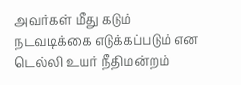அவர்கள் மீது கடும் நடவடிக்கை எடுக்கப்படும் என டெல்லி உயர் நீதிமன்றம்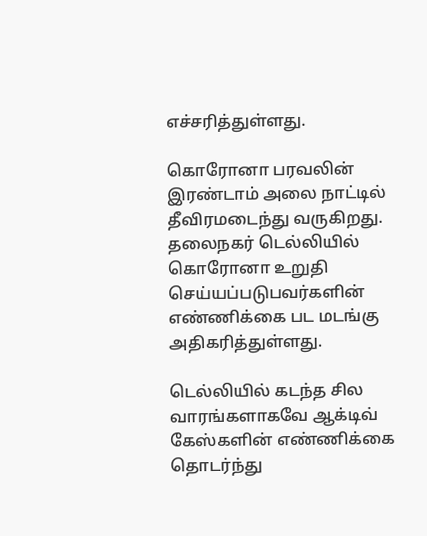எச்சரித்துள்ளது.

கொரோனா பரவலின் இரண்டாம் அலை நாட்டில் தீவிரமடைந்து வருகிறது. தலைநகர் டெல்லியில் கொரோனா உறுதி செய்யப்படுபவர்களின் எண்ணிக்கை பட மடங்கு அதிகரித்துள்ளது.

டெல்லியில் கடந்த சில வாரங்களாகவே ஆக்டிவ் கேஸ்களின் எண்ணிக்கை தொடர்ந்து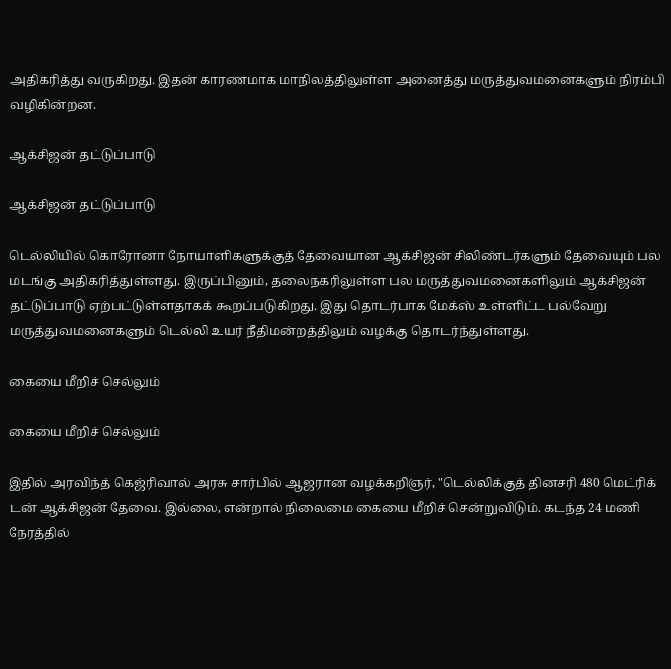அதிகரித்து வருகிறது. இதன் காரணமாக மாநிலத்திலுள்ள அனைத்து மருத்துவமனைகளும் நிரம்பி வழிகின்றன.

ஆக்சிஜன் தட்டுப்பாடு

ஆக்சிஜன் தட்டுப்பாடு

டெல்லியில் கொரோனா நோயாளிகளுக்குத் தேவையான ஆக்சிஜன் சிலிண்டர்களும் தேவையும் பல மடங்கு அதிகரித்துள்ளது. இருப்பினும், தலைநகரிலுள்ள பல மருத்துவமனைகளிலும் ஆக்சிஜன் தட்டுப்பாடு ஏற்பட்டுள்ளதாகக் கூறப்படுகிறது. இது தொடர்பாக மேக்ஸ் உள்ளிட்ட பல்வேறு மருத்துவமனைகளும் டெல்லி உயர் நீதிமன்றத்திலும் வழக்கு தொடர்ந்துள்ளது.

கையை மீறிச் செல்லும்

கையை மீறிச் செல்லும்

இதில் அரவிந்த் கெஜ்ரிவால் அரசு சார்பில் ஆஜரான வழக்கறிஞர், "டெல்லிக்குத் தினசரி 480 மெட்ரிக் டன் ஆக்சிஜன் தேவை. இல்லை, என்றால் நிலைமை கையை மீறிச் சென்றுவிடும். கடந்த 24 மணி நேரத்தில்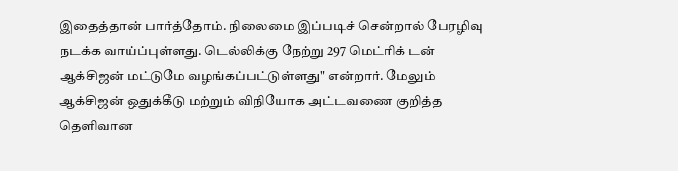இதைத்தான் பார்த்தோம். நிலைமை இப்படிச் சென்றால் பேரழிவு நடக்க வாய்ப்புள்ளது. டெல்லிக்கு நேற்று 297 மெட்ரிக் டன் ஆக்சிஜன் மட்டுமே வழங்கப்பட்டுள்ளது" என்றார். மேலும் ஆக்சிஜன் ஒதுக்கீடு மற்றும் விநியோக அட்டவணை குறித்த தெளிவான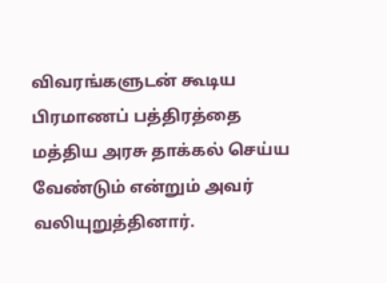விவரங்களுடன் கூடிய பிரமாணப் பத்திரத்தை மத்திய அரசு தாக்கல் செய்ய வேண்டும் என்றும் அவர் வலியுறுத்தினார்.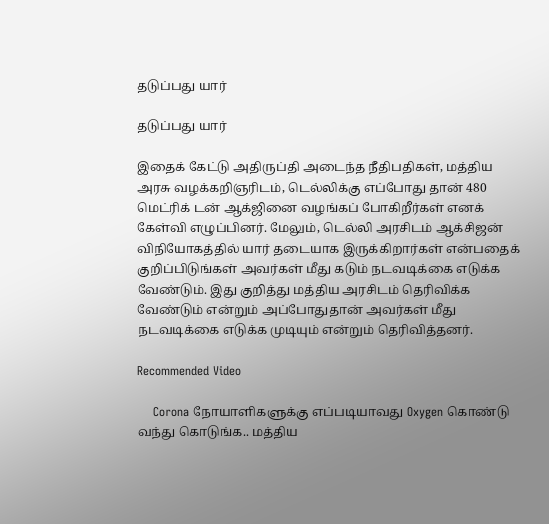தடுப்பது யார்

தடுப்பது யார்

இதைக் கேட்டு அதிருப்தி அடைந்த நீதிபதிகள், மத்திய அரசு வழக்கறிஞரிடம், டெல்லிக்கு எப்போது தான் 480 மெட்ரிக் டன் ஆக்ஜினை வழங்கப் போகிறீர்கள் எனக் கேள்வி எழுப்பினர். மேலும், டெல்லி அரசிடம் ஆக்சிஜன் விநியோகத்தில் யார் தடையாக இருக்கிறார்கள் என்பதைக் குறிப்பிடுங்கள் அவர்கள் மீது கடும் நடவடிக்கை எடுக்க வேண்டும். இது குறித்து மத்திய அரசிடம் தெரிவிக்க வேண்டும் என்றும் அப்போதுதான் அவர்கள் மீது நடவடிக்கை எடுக்க முடியும் என்றும் தெரிவித்தனர்.

Recommended Video

    Corona நோயாளிகளுக்கு எப்படியாவது Oxygen கொண்டு வந்து கொடுங்க.. மத்திய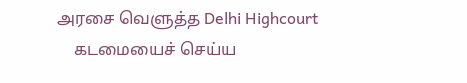அரசை வெளுத்த Delhi Highcourt
    கடமையைச் செய்ய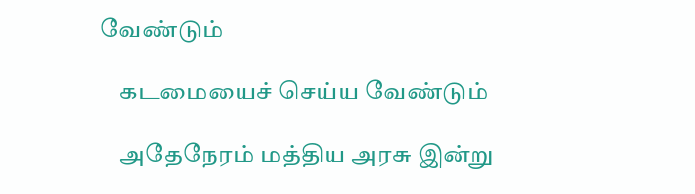வேண்டும்

    கடமையைச் செய்ய வேண்டும்

    அதேநேரம் மத்திய அரசு இன்று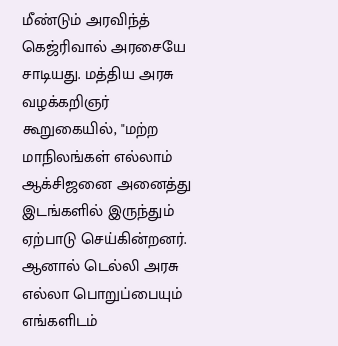மீண்டும் அரவிந்த் கெஜ்ரிவால் அரசையே சாடியது. மத்திய அரசு வழக்கறிஞர் கூறுகையில், "மற்ற மாநிலங்கள் எல்லாம் ஆக்சிஜனை அனைத்து இடங்களில் இருந்தும் ஏற்பாடு செய்கின்றனர். ஆனால் டெல்லி அரசு எல்லா பொறுப்பையும் எங்களிடம்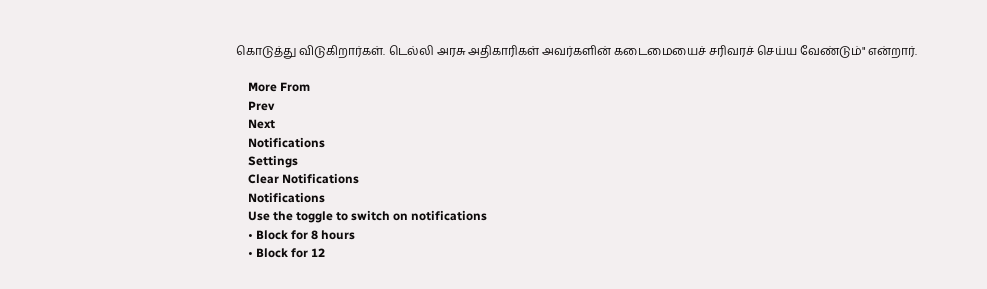கொடுத்து விடுகிறார்கள். டெல்லி அரசு அதிகாரிகள் அவர்களின் கடைமையைச் சரிவரச் செய்ய வேண்டும்" என்றார்.

    More From
    Prev
    Next
    Notifications
    Settings
    Clear Notifications
    Notifications
    Use the toggle to switch on notifications
    • Block for 8 hours
    • Block for 12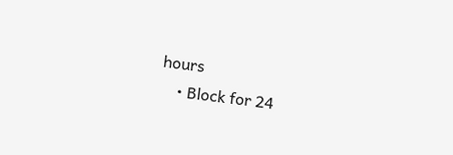hours
    • Block for 24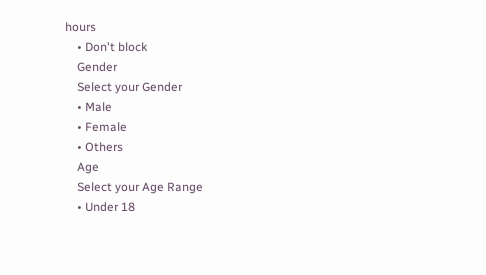hours
    • Don't block
    Gender
    Select your Gender
    • Male
    • Female
    • Others
    Age
    Select your Age Range
    • Under 18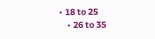• 18 to 25
    • 26 to 35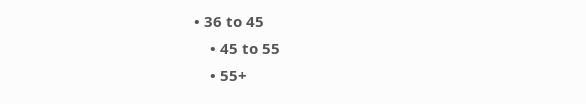• 36 to 45
    • 45 to 55
    • 55+